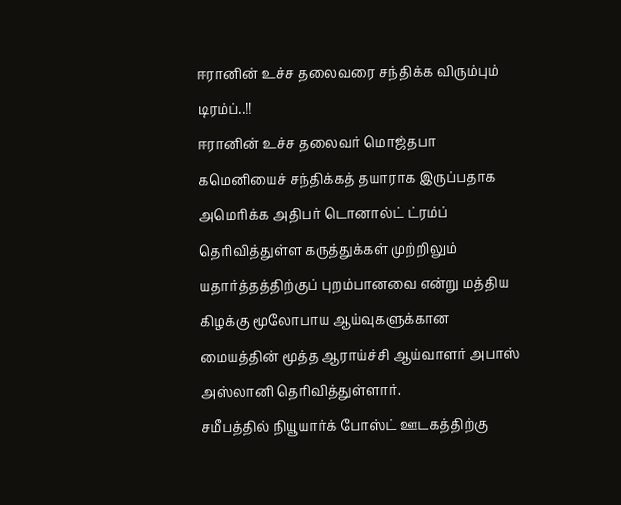ஈரானின் உச்ச தலைவரை சந்திக்க விரும்பும் டிரம்ப்..!!
ஈரானின் உச்ச தலைவர் மொஜ்தபா கமெனியைச் சந்திக்கத் தயாராக இருப்பதாக அமெரிக்க அதிபர் டொனால்ட் ட்ரம்ப் தெரிவித்துள்ள கருத்துக்கள் முற்றிலும் யதார்த்தத்திற்குப் புறம்பானவை என்று மத்திய கிழக்கு மூலோபாய ஆய்வுகளுக்கான மையத்தின் மூத்த ஆராய்ச்சி ஆய்வாளர் அபாஸ் அஸ்லானி தெரிவித்துள்ளார்.
சமீபத்தில் நியூயார்க் போஸ்ட் ஊடகத்திற்கு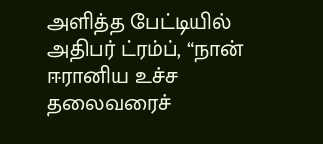அளித்த பேட்டியில் அதிபர் ட்ரம்ப், “நான் ஈரானிய உச்ச தலைவரைச்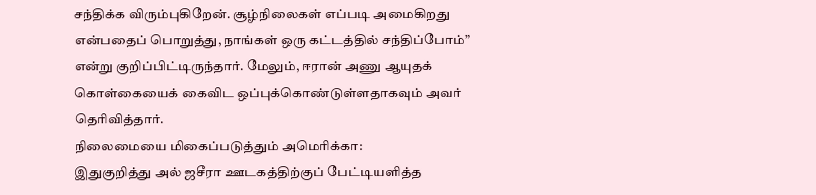சந்திக்க விரும்புகிறேன். சூழ்நிலைகள் எப்படி அமைகிறது என்பதைப் பொறுத்து, நாங்கள் ஒரு கட்டத்தில் சந்திப்போம்” என்று குறிப்பிட்டிருந்தார். மேலும், ஈரான் அணு ஆயுதக் கொள்கையைக் கைவிட ஒப்புக்கொண்டுள்ளதாகவும் அவர் தெரிவித்தார்.
நிலைமையை மிகைப்படுத்தும் அமெரிக்கா:
இதுகுறித்து அல் ஜசீரா ஊடகத்திற்குப் பேட்டியளித்த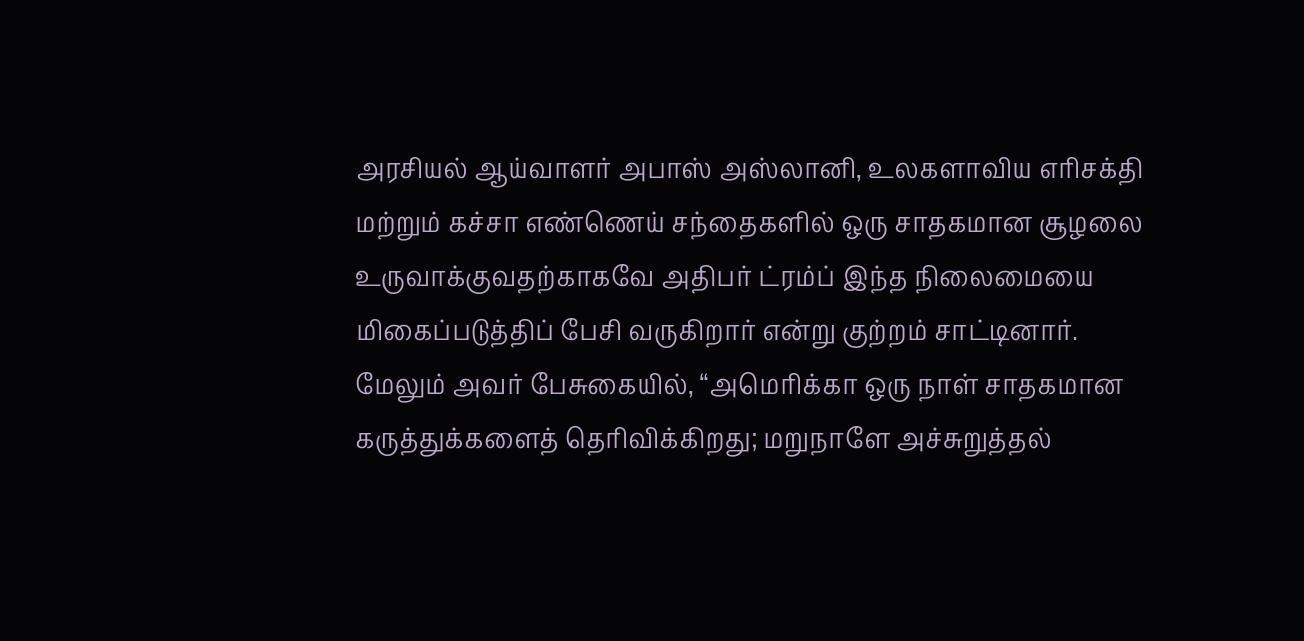அரசியல் ஆய்வாளர் அபாஸ் அஸ்லானி, உலகளாவிய எரிசக்தி மற்றும் கச்சா எண்ணெய் சந்தைகளில் ஒரு சாதகமான சூழலை உருவாக்குவதற்காகவே அதிபர் ட்ரம்ப் இந்த நிலைமையை மிகைப்படுத்திப் பேசி வருகிறார் என்று குற்றம் சாட்டினார்.
மேலும் அவர் பேசுகையில், “அமெரிக்கா ஒரு நாள் சாதகமான கருத்துக்களைத் தெரிவிக்கிறது; மறுநாளே அச்சுறுத்தல்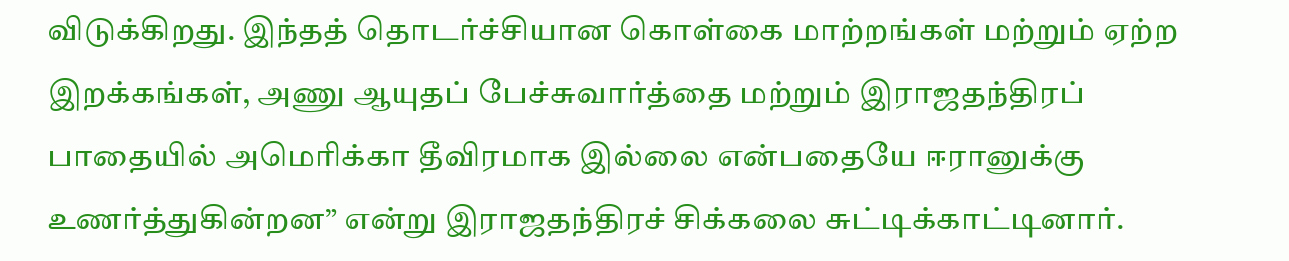விடுக்கிறது. இந்தத் தொடர்ச்சியான கொள்கை மாற்றங்கள் மற்றும் ஏற்ற இறக்கங்கள், அணு ஆயுதப் பேச்சுவார்த்தை மற்றும் இராஜதந்திரப் பாதையில் அமெரிக்கா தீவிரமாக இல்லை என்பதையே ஈரானுக்கு உணர்த்துகின்றன” என்று இராஜதந்திரச் சிக்கலை சுட்டிக்காட்டினார்.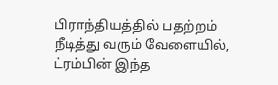பிராந்தியத்தில் பதற்றம் நீடித்து வரும் வேளையில், ட்ரம்பின் இந்த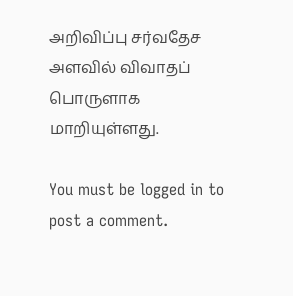அறிவிப்பு சர்வதேச அளவில் விவாதப் பொருளாக மாறியுள்ளது.

You must be logged in to post a comment.